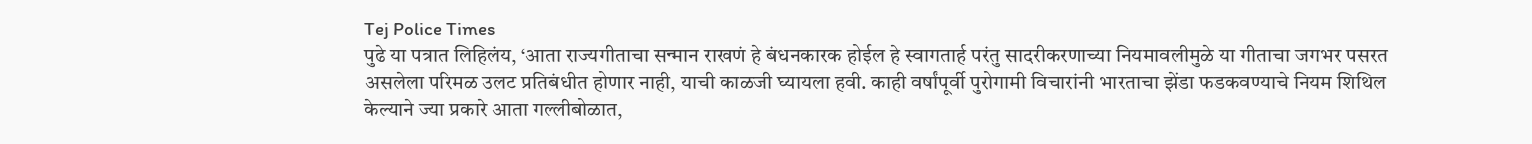Tej Police Times
पुढे या पत्रात लिहिलंय, ‘आता राज्यगीताचा सन्मान राखणं हे बंधनकारक होईल हे स्वागतार्ह परंतु सादरीकरणाच्या नियमावलीमुळे या गीताचा जगभर पसरत असलेला परिमळ उलट प्रतिबंधीत होणार नाही, याची काळजी घ्यायला हवी. काही वर्षांपूर्वी पुरोगामी विचारांनी भारताचा झेंडा फडकवण्याचे नियम शिथिल केल्याने ज्या प्रकारे आता गल्लीबोळात,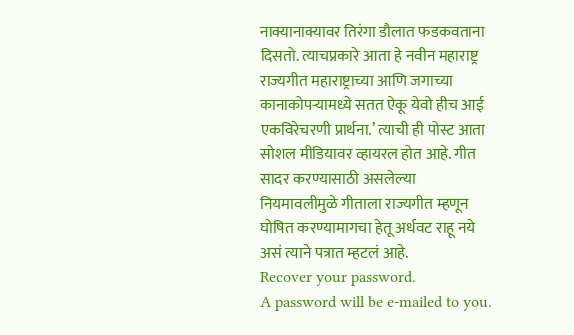नाक्यानाक्यावर तिरंगा डौलात फडकवताना दिसतो. त्याचप्रकारे आता हे नवीन महाराष्ट्र राज्यगीत महाराष्ट्राच्या आणि जगाच्या कानाकोपऱ्यामध्ये सतत ऐकू येवो हीच आई एकविरेचरणी प्रार्थना.’ त्याची ही पोस्ट आता सोशल मीडियावर व्हायरल होत आहे. गीत सादर करण्यासाठी असलेल्या नियमावलीमुळे गीताला राज्यगीत म्हणून घोषित करण्यामागचा हेतू अर्धवट राहू नये असं त्याने पत्रात म्हटलं आहे.
Recover your password.
A password will be e-mailed to you.